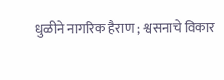धुळीने नागरिक हैराण ; श्वसनाचे विकार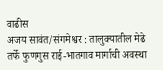वाढीस
अजय सावंत/संगमेश्वर : तालुक्यातील मेढे तर्फे फुणगुस राई-भातगाव मार्गाची अवस्था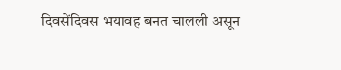दिवसेंदिवस भयावह बनत चालली असून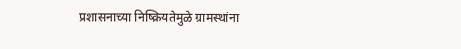प्रशासनाच्या निष्क्रियतेमुळे ग्रामस्थांना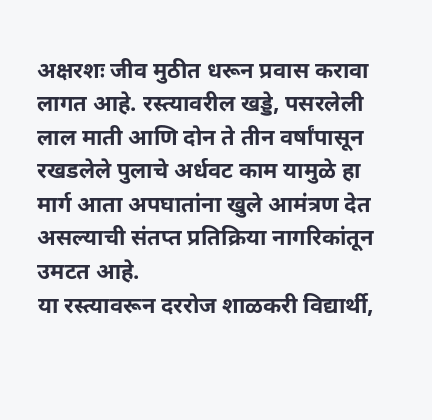अक्षरशः जीव मुठीत धरून प्रवास करावा लागत आहे. रस्त्यावरील खड्डे, पसरलेली लाल माती आणि दोन ते तीन वर्षांपासून रखडलेले पुलाचे अर्धवट काम यामुळे हा मार्ग आता अपघातांना खुले आमंत्रण देत असल्याची संतप्त प्रतिक्रिया नागरिकांतून उमटत आहे.
या रस्त्यावरून दररोज शाळकरी विद्यार्थी,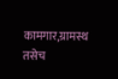कामगार,ग्रामस्थ तसेच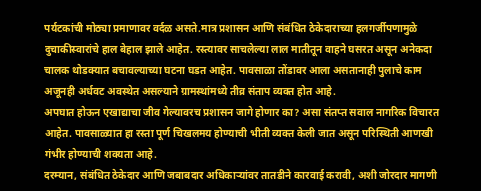पर्यटकांची मोठ्या प्रमाणावर वर्दळ असते.मात्र प्रशासन आणि संबंधित ठेकेदाराच्या हलगर्जीपणामुळे दुचाकीस्वारांचे हाल बेहाल झाले आहेत. रस्त्यावर साचलेल्या लाल मातीतून वाहने घसरत असून अनेकदा चालक थोडक्यात बचावल्याच्या घटना घडत आहेत. पावसाळा तोंडावर आला असतानाही पुलाचे काम अजूनही अर्धवट अवस्थेत असल्याने ग्रामस्थांमध्ये तीव्र संताप व्यक्त होत आहे.
अपघात होऊन एखाद्याचा जीव गेल्यावरच प्रशासन जागे होणार का? असा संतप्त सवाल नागरिक विचारत आहेत. पावसाळ्यात हा रस्ता पूर्ण चिखलमय होण्याची भीती व्यक्त केली जात असून परिस्थिती आणखी गंभीर होण्याची शक्यता आहे.
दरम्यान, संबंधित ठेकेदार आणि जबाबदार अधिकाऱ्यांवर तातडीने कारवाई करावी, अशी जोरदार मागणी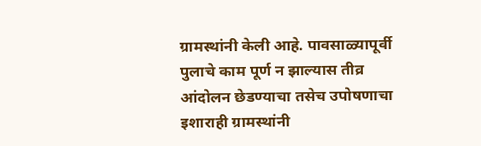ग्रामस्थांनी केली आहे. पावसाळ्यापूर्वी पुलाचे काम पूर्ण न झाल्यास तीव्र आंदोलन छेडण्याचा तसेच उपोषणाचा इशाराही ग्रामस्थांनी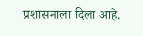प्रशासनाला दिला आहे.